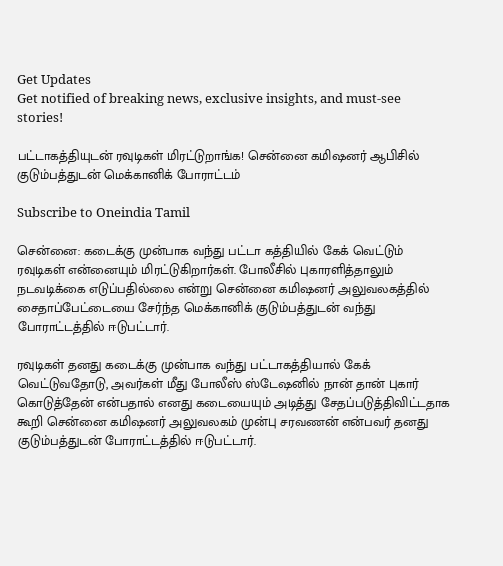Get Updates
Get notified of breaking news, exclusive insights, and must-see stories!

பட்டாகத்தியுடன் ரவுடிகள் மிரட்டுறாங்க! சென்னை கமிஷனர் ஆபிசில் குடும்பத்துடன் மெக்கானிக் போராட்டம்

Subscribe to Oneindia Tamil

சென்னை: கடைக்கு முன்பாக வந்து பட்டா கத்தியில் கேக் வெட்டும் ரவுடிகள் என்னையும் மிரட்டுகிறார்கள். போலீசில் புகாரளித்தாலும் நடவடிக்கை எடுப்பதில்லை என்று சென்னை கமிஷனர் அலுவலகத்தில் சைதாப்பேட்டையை சேர்ந்த மெக்கானிக் குடும்பத்துடன் வந்து போராட்டத்தில் ஈடுபட்டார்.

ரவுடிகள் தனது கடைக்கு முன்பாக வந்து பட்டாகத்தியால் கேக் வெட்டுவதோடு, அவர்கள் மீது போலீஸ் ஸ்டேஷனில் நான் தான் புகார் கொடுத்தேன் என்பதால் எனது கடையையும் அடித்து சேதப்படுத்திவிட்டதாக கூறி சென்னை கமிஷனர் அலுவலகம் முன்பு சரவணன் என்பவர் தனது குடும்பத்துடன் போராட்டத்தில் ஈடுபட்டார்.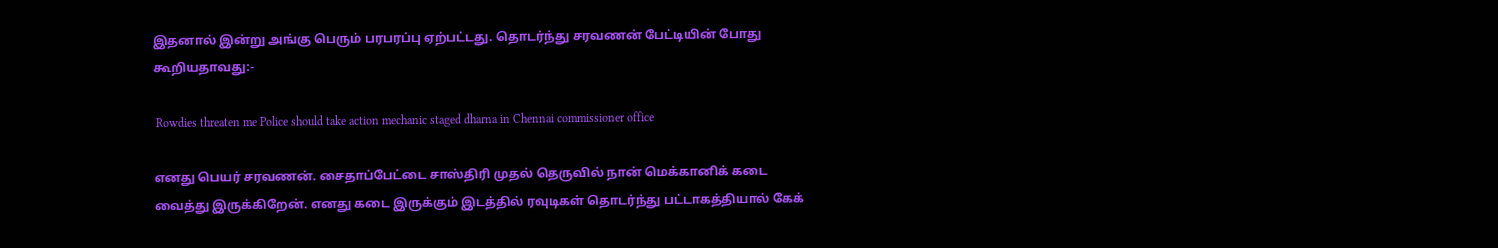இதனால் இன்று அங்கு பெரும் பரபரப்பு ஏற்பட்டது. தொடர்ந்து சரவணன் பேட்டியின் போது கூறியதாவது:-

 Rowdies threaten me Police should take action mechanic staged dharna in Chennai commissioner office

எனது பெயர் சரவணன். சைதாப்பேட்டை சாஸ்திரி முதல் தெருவில் நான் மெக்கானிக் கடை வைத்து இருக்கிறேன். எனது கடை இருக்கும் இடத்தில் ரவுடிகள் தொடர்ந்து பட்டாகத்தியால் கேக்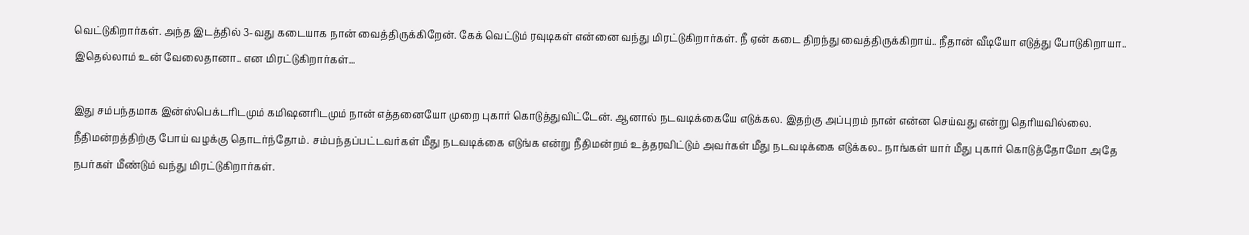வெட்டுகிறார்கள். அந்த இடத்தில் 3-வது கடையாக நான் வைத்திருக்கிறேன். கேக் வெட்டும் ரவுடிகள் என்னை வந்து மிரட்டுகிறார்கள். நீ ஏன் கடை திறந்து வைத்திருக்கிறாய்.. நீதான் வீடியோ எடுத்து போடுகிறாயா.. இதெல்லாம் உன் வேலைதானா.. என மிரட்டுகிறார்கள்...

இது சம்பந்தமாக இன்ஸ்பெக்டரிடமும் கமிஷனரிடமும் நான் எத்தனையோ முறை புகார் கொடுத்துவிட்டேன். ஆனால் நடவடிக்கையே எடுக்கல. இதற்கு அப்புறம் நான் என்ன செய்வது என்று தெரியவில்லை. நீதிமன்றத்திற்கு போய் வழக்கு தொடர்ந்தோம். சம்பந்தப்பட்டவர்கள் மீது நடவடிக்கை எடுங்க என்று நீதிமன்றம் உத்தரவிட்டும் அவர்கள் மீது நடவடிக்கை எடுக்கல.. நாங்கள் யார் மீது புகார் கொடுத்தோமோ அதே நபர்கள் மீண்டும் வந்து மிரட்டுகிறார்கள்.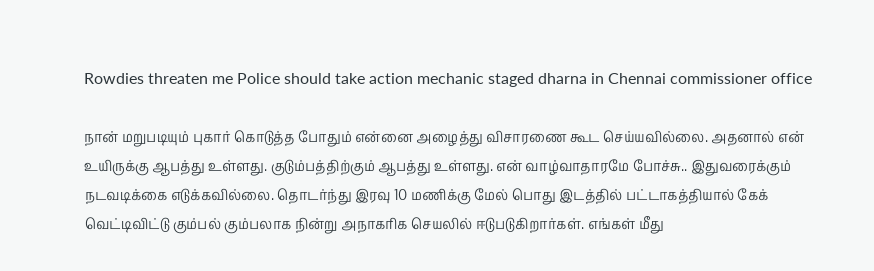Rowdies threaten me Police should take action mechanic staged dharna in Chennai commissioner office

நான் மறுபடியும் புகார் கொடுத்த போதும் என்னை அழைத்து விசாரணை கூட செய்யவில்லை. அதனால் என் உயிருக்கு ஆபத்து உள்ளது. குடும்பத்திற்கும் ஆபத்து உள்ளது. என் வாழ்வாதாரமே போச்சு.. இதுவரைக்கும் நடவடிக்கை எடுக்கவில்லை. தொடர்ந்து இரவு 10 மணிக்கு மேல் பொது இடத்தில் பட்டாகத்தியால் கேக் வெட்டிவிட்டு கும்பல் கும்பலாக நின்று அநாகரிக செயலில் ஈடுபடுகிறார்கள். எங்கள் மீது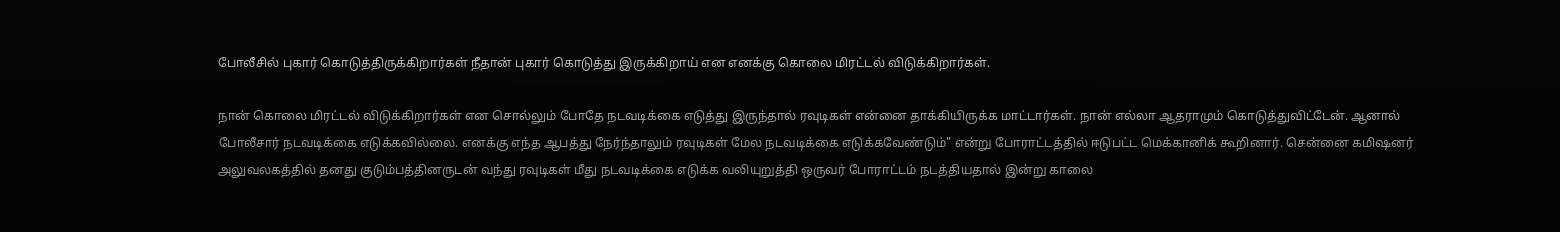போலீசில் புகார் கொடுத்திருக்கிறார்கள் நீதான் புகார் கொடுத்து இருக்கிறாய் என எனக்கு கொலை மிரட்டல் விடுக்கிறார்கள்.

நான் கொலை மிரட்டல் விடுக்கிறார்கள் என சொல்லும் போதே நடவடிக்கை எடுத்து இருந்தால் ரவுடிகள் என்னை தாக்கியிருக்க மாட்டார்கள். நான் எல்லா ஆதராமும் கொடுத்துவிட்டேன். ஆனால் போலீசார் நடவடிக்கை எடுக்கவில்லை. எனக்கு எந்த ஆபத்து நேர்ந்தாலும் ரவுடிகள் மேல நடவடிக்கை எடுக்கவேண்டும்" என்று போராட்டத்தில் ஈடுபட்ட மெக்கானிக் கூறினார். சென்னை கமிஷனர் அலுவலகத்தில் தனது குடும்பத்தினருடன் வந்து ரவுடிகள் மீது நடவடிக்கை எடுக்க வலியுறுத்தி ஒருவர் போராட்டம் நடத்தியதால் இன்று காலை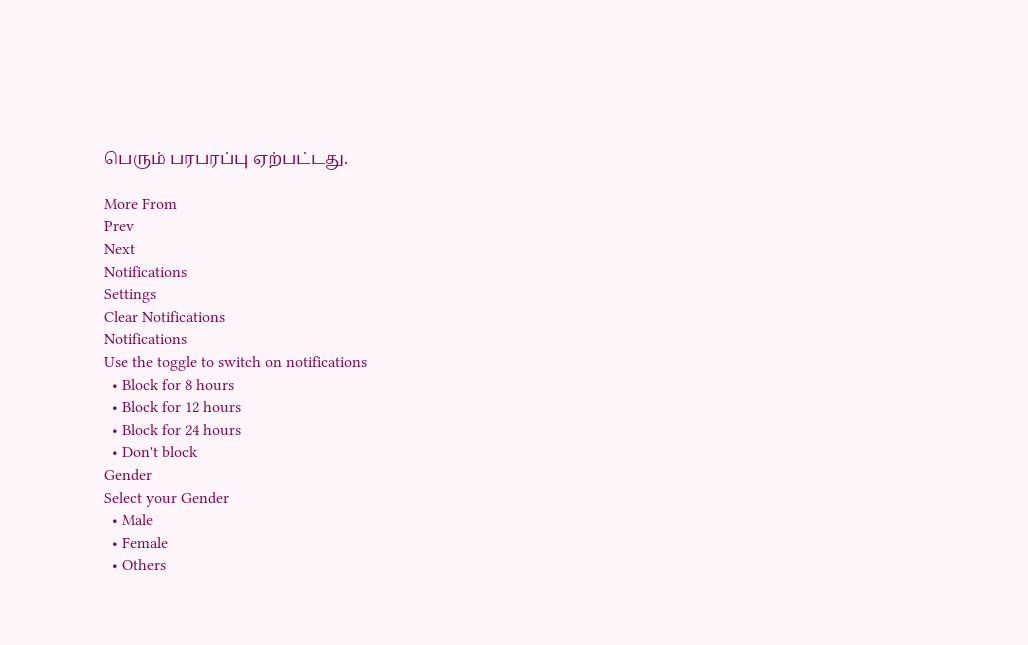பெரும் பரபரப்பு ஏற்பட்டது.

More From
Prev
Next
Notifications
Settings
Clear Notifications
Notifications
Use the toggle to switch on notifications
  • Block for 8 hours
  • Block for 12 hours
  • Block for 24 hours
  • Don't block
Gender
Select your Gender
  • Male
  • Female
  • Others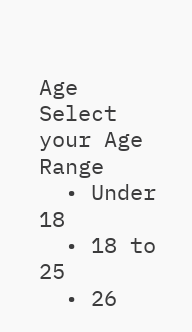Age
Select your Age Range
  • Under 18
  • 18 to 25
  • 26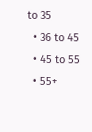to 35
  • 36 to 45
  • 45 to 55
  • 55+